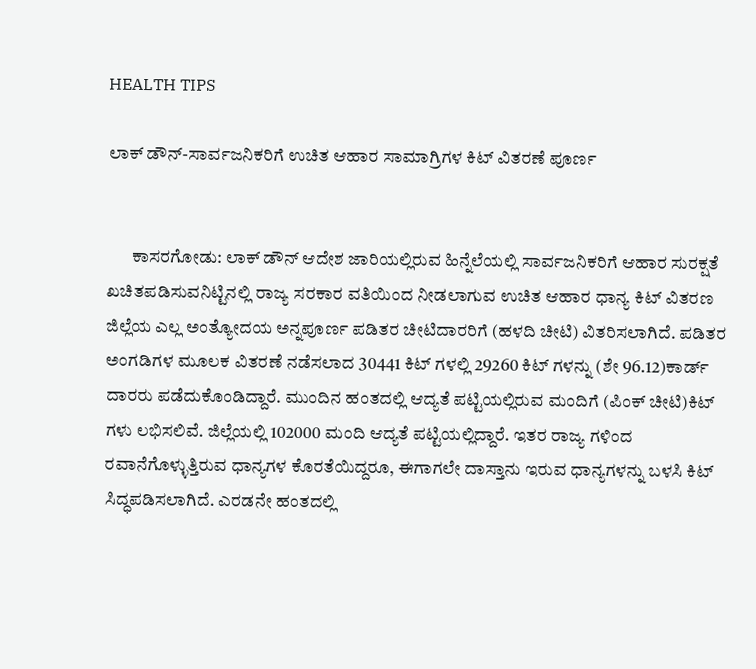HEALTH TIPS

ಲಾಕ್ ಡೌನ್-ಸಾರ್ವಜನಿಕರಿಗೆ ಉಚಿತ ಆಹಾರ ಸಾಮಾಗ್ರಿಗಳ ಕಿಟ್ ವಿತರಣೆ ಪೂರ್ಣ


       ಕಾಸರಗೋಡು: ಲಾಕ್ ಡೌನ್ ಆದೇಶ ಜಾರಿಯಲ್ಲಿರುವ ಹಿನ್ನೆಲೆಯಲ್ಲಿ ಸಾರ್ವಜನಿಕರಿಗೆ ಆಹಾರ ಸುರಕ್ಷತೆ ಖಚಿತಪಡಿಸುವನಿಟ್ಟಿನಲ್ಲಿ ರಾಜ್ಯ ಸರಕಾರ ವತಿಯಿಂದ ನೀಡಲಾಗುವ ಉಚಿತ ಆಹಾರ ಧಾನ್ಯ ಕಿಟ್ ವಿತರಣ ಜಿಲ್ಲೆಯ ಎಲ್ಲ ಅಂತ್ಯೋದಯ ಅನ್ನಪೂರ್ಣ ಪಡಿತರ ಚೀಟಿದಾರರಿಗೆ (ಹಳದಿ ಚೀಟಿ) ವಿತರಿಸಲಾಗಿದೆ. ಪಡಿತರ ಅಂಗಡಿಗಳ ಮೂಲಕ ವಿತರಣೆ ನಡೆಸಲಾದ 30441 ಕಿಟ್ ಗಳಲ್ಲಿ 29260 ಕಿಟ್ ಗಳನ್ನು (ಶೇ 96.12)ಕಾರ್ಡ್ ದಾರರು ಪಡೆದುಕೊಂಡಿದ್ದಾರೆ. ಮುಂದಿನ ಹಂತದಲ್ಲಿ ಆದ್ಯತೆ ಪಟ್ಟಿಯಲ್ಲಿರುವ ಮಂದಿಗೆ (ಪಿಂಕ್ ಚೀಟಿ)ಕಿಟ್ ಗಳು ಲಭಿಸಲಿವೆ. ಜಿಲ್ಲೆಯಲ್ಲಿ 102000 ಮಂದಿ ಆದ್ಯತೆ ಪಟ್ಟಿಯಲ್ಲಿದ್ದಾರೆ. ಇತರ ರಾಜ್ಯ ಗಳಿಂದ ರವಾನೆಗೊಳ್ಳುತ್ತಿರುವ ಧಾನ್ಯಗಳ ಕೊರತೆಯಿದ್ದರೂ, ಈಗಾಗಲೇ ದಾಸ್ತಾನು ಇರುವ ಧಾನ್ಯಗಳನ್ನು ಬಳಸಿ ಕಿಟ್ ಸಿದ್ಧಪಡಿಸಲಾಗಿದೆ. ಎರಡನೇ ಹಂತದಲ್ಲಿ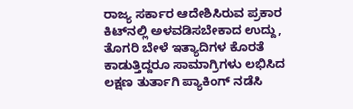ರಾಜ್ಯ ಸರ್ಕಾರ ಆದೇಶಿಸಿರುವ ಪ್ರಕಾರ ಕಿಟ್‍ನಲ್ಲಿ ಅಳವಡಿಸಬೇಕಾದ ಉದ್ದು, ತೊಗರಿ ಬೇಳೆ ಇತ್ಯಾದಿಗಳ ಕೊರತೆ ಕಾಡುತ್ತಿದ್ದರೂ ಸಾಮಾಗ್ರಿಗಳು ಲಭಿಸಿದ ಲಕ್ಷಣ ತುರ್ತಾಗಿ ಪ್ಯಾಕಿಂಗ್ ನಡೆಸಿ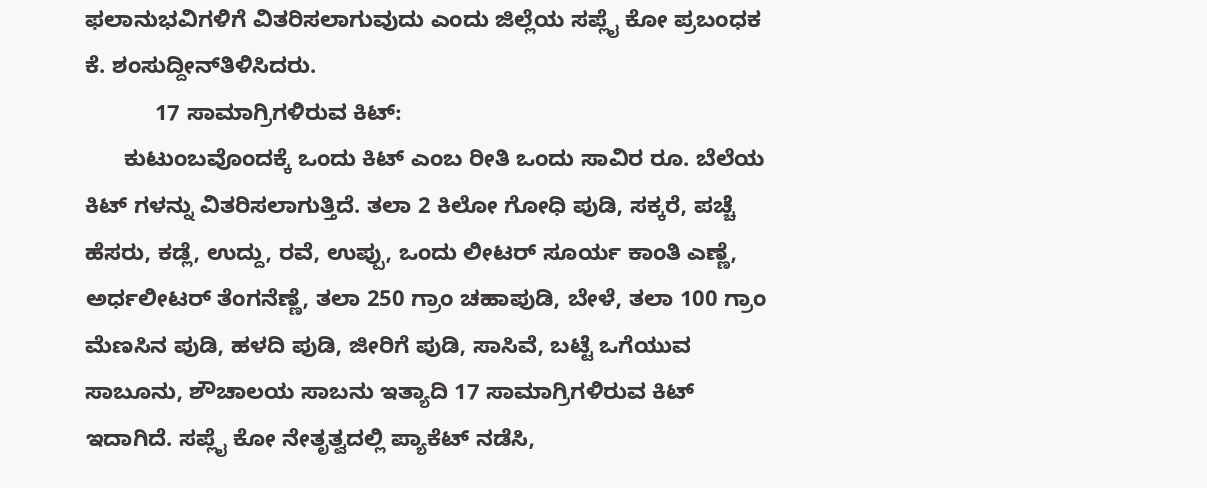ಫಲಾನುಭವಿಗಳಿಗೆ ವಿತರಿಸಲಾಗುವುದು ಎಂದು ಜಿಲ್ಲೆಯ ಸಪ್ಲೈ ಕೋ ಪ್ರಬಂಧಕ ಕೆ. ಶಂಸುದ್ದೀನ್‍ತಿಳಿಸಿದರು.
           17 ಸಾಮಾಗ್ರಿಗಳಿರುವ ಕಿಟ್:
      ಕುಟುಂಬವೊಂದಕ್ಕೆ ಒಂದು ಕಿಟ್ ಎಂಬ ರೀತಿ ಒಂದು ಸಾವಿರ ರೂ. ಬೆಲೆಯ ಕಿಟ್ ಗಳನ್ನು ವಿತರಿಸಲಾಗುತ್ತಿದೆ. ತಲಾ 2 ಕಿಲೋ ಗೋಧಿ ಪುಡಿ, ಸಕ್ಕರೆ, ಪಚ್ಚೆ ಹೆಸರು, ಕಡ್ಲೆ, ಉದ್ದು, ರವೆ, ಉಪ್ಪು, ಒಂದು ಲೀಟರ್ ಸೂರ್ಯ ಕಾಂತಿ ಎಣ್ಣೆ, ಅರ್ಧಲೀಟರ್ ತೆಂಗನೆಣ್ಣೆ, ತಲಾ 250 ಗ್ರಾಂ ಚಹಾಪುಡಿ, ಬೇಳೆ, ತಲಾ 100 ಗ್ರಾಂ ಮೆಣಸಿನ ಪುಡಿ, ಹಳದಿ ಪುಡಿ, ಜೀರಿಗೆ ಪುಡಿ, ಸಾಸಿವೆ, ಬಟ್ಟೆ ಒಗೆಯುವ ಸಾಬೂನು, ಶೌಚಾಲಯ ಸಾಬನು ಇತ್ಯಾದಿ 17 ಸಾಮಾಗ್ರಿಗಳಿರುವ ಕಿಟ್ ಇದಾಗಿದೆ. ಸಪ್ಲೈ ಕೋ ನೇತೃತ್ವದಲ್ಲಿ ಪ್ಯಾಕೆಟ್ ನಡೆಸಿ,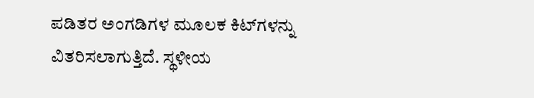ಪಡಿತರ ಅಂಗಡಿಗಳ ಮೂಲಕ ಕಿಟ್‍ಗಳನ್ನು ವಿತರಿಸಲಾಗುತ್ತಿದೆ. ಸ್ಥಳೀಯ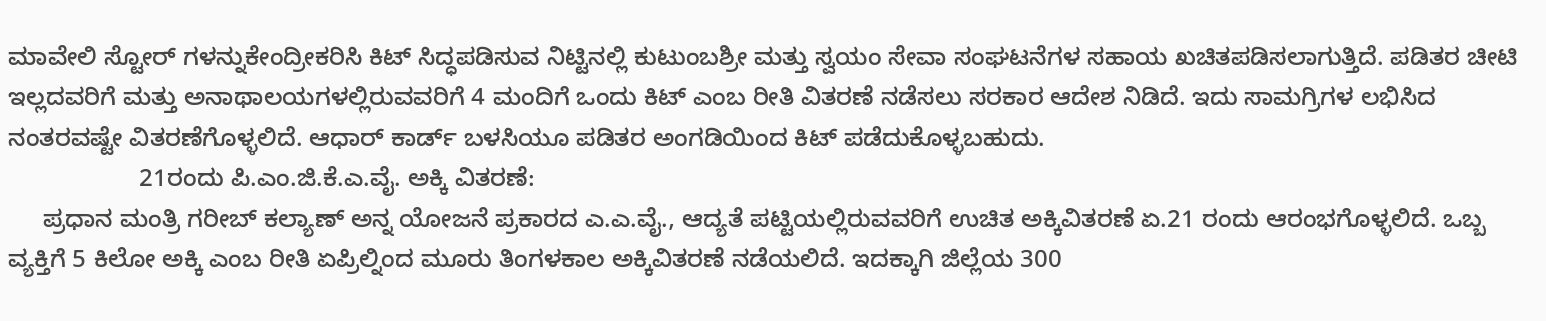ಮಾವೇಲಿ ಸ್ಟೋರ್ ಗಳನ್ನುಕೇಂದ್ರೀಕರಿಸಿ ಕಿಟ್ ಸಿದ್ಧಪಡಿಸುವ ನಿಟ್ಟಿನಲ್ಲಿ ಕುಟುಂಬಶ್ರೀ ಮತ್ತು ಸ್ವಯಂ ಸೇವಾ ಸಂಘಟನೆಗಳ ಸಹಾಯ ಖಚಿತಪಡಿಸಲಾಗುತ್ತಿದೆ. ಪಡಿತರ ಚೀಟಿ ಇಲ್ಲದವರಿಗೆ ಮತ್ತು ಅನಾಥಾಲಯಗಳಲ್ಲಿರುವವರಿಗೆ 4 ಮಂದಿಗೆ ಒಂದು ಕಿಟ್ ಎಂಬ ರೀತಿ ವಿತರಣೆ ನಡೆಸಲು ಸರಕಾರ ಆದೇಶ ನಿಡಿದೆ. ಇದು ಸಾಮಗ್ರಿಗಳ ಲಭಿಸಿದ ನಂತರವಷ್ಟೇ ವಿತರಣೆಗೊಳ್ಳಲಿದೆ. ಆಧಾರ್ ಕಾರ್ಡ್ ಬಳಸಿಯೂ ಪಡಿತರ ಅಂಗಡಿಯಿಂದ ಕಿಟ್ ಪಡೆದುಕೊಳ್ಳಬಹುದು.
                   21ರಂದು ಪಿ.ಎಂ.ಜಿ.ಕೆ.ಎ.ವೈ. ಅಕ್ಕಿ ವಿತರಣೆ:
     ಪ್ರಧಾನ ಮಂತ್ರಿ ಗರೀಬ್ ಕಲ್ಯಾಣ್ ಅನ್ನ ಯೋಜನೆ ಪ್ರಕಾರದ ಎ.ಎ.ವೈ., ಆದ್ಯತೆ ಪಟ್ಟಿಯಲ್ಲಿರುವವರಿಗೆ ಉಚಿತ ಅಕ್ಕಿವಿತರಣೆ ಏ.21 ರಂದು ಆರಂಭಗೊಳ್ಳಲಿದೆ. ಒಬ್ಬ ವ್ಯಕ್ತಿಗೆ 5 ಕಿಲೋ ಅಕ್ಕಿ ಎಂಬ ರೀತಿ ಏಪ್ರಿಲ್ನಿಂದ ಮೂರು ತಿಂಗಳಕಾಲ ಅಕ್ಕಿವಿತರಣೆ ನಡೆಯಲಿದೆ. ಇದಕ್ಕಾಗಿ ಜಿಲ್ಲೆಯ 300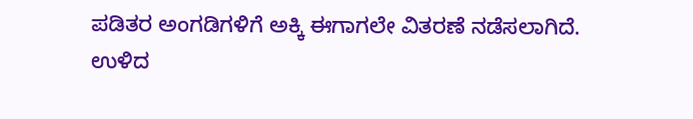ಪಡಿತರ ಅಂಗಡಿಗಳಿಗೆ ಅಕ್ಕಿ ಈಗಾಗಲೇ ವಿತರಣೆ ನಡೆಸಲಾಗಿದೆ. ಉಳಿದ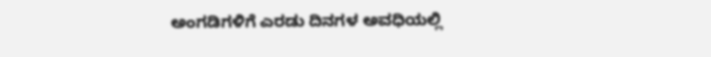ಅಂಗಡಿಗಳಿಗೆ ಎರಡು ದಿನಗಳ ಅವಧಿಯಲ್ಲಿ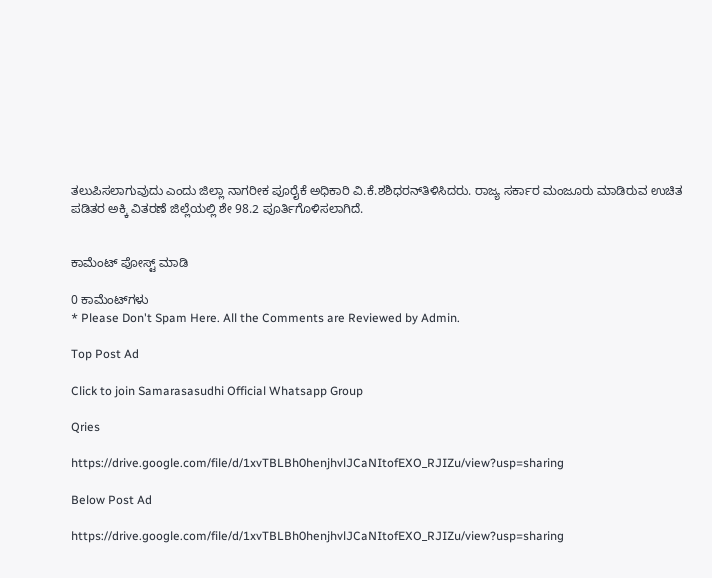ತಲುಪಿಸಲಾಗುವುದು ಎಂದು ಜಿಲ್ಲಾ ನಾಗರೀಕ ಪೂರೈಕೆ ಅಧಿಕಾರಿ ವಿ.ಕೆ.ಶಶಿಧರನ್‍ತಿಳಿಸಿದರು. ರಾಜ್ಯ ಸರ್ಕಾರ ಮಂಜೂರು ಮಾಡಿರುವ ಉಚಿತ ಪಡಿತರ ಅಕ್ಕಿ ವಿತರಣೆ ಜಿಲ್ಲೆಯಲ್ಲಿ ಶೇ 98.2 ಪೂರ್ತಿಗೊಳಿಸಲಾಗಿದೆ.


ಕಾಮೆಂಟ್‌‌ ಪೋಸ್ಟ್‌ ಮಾಡಿ

0 ಕಾಮೆಂಟ್‌ಗಳು
* Please Don't Spam Here. All the Comments are Reviewed by Admin.

Top Post Ad

Click to join Samarasasudhi Official Whatsapp Group

Qries

https://drive.google.com/file/d/1xvTBLBh0henjhvlJCaNItofEXO_RJIZu/view?usp=sharing

Below Post Ad

https://drive.google.com/file/d/1xvTBLBh0henjhvlJCaNItofEXO_RJIZu/view?usp=sharing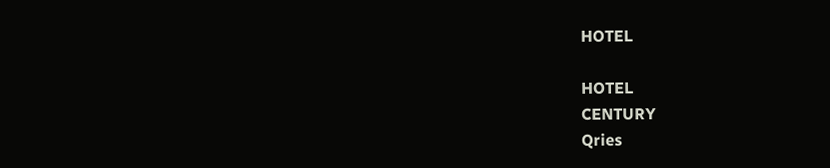HOTEL

HOTEL
CENTURY
Qries